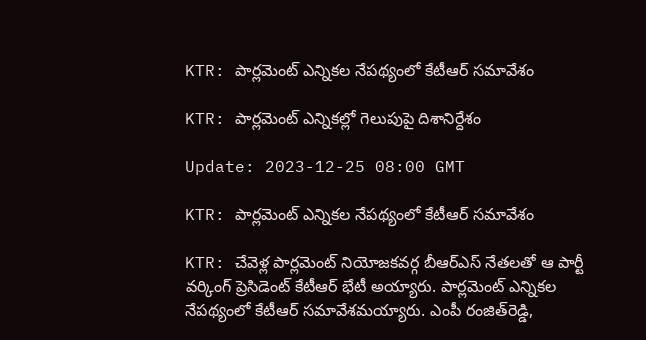KTR: పార్లమెంట్ ఎన్నికల నేపథ్యంలో కేటీఆర్‌ సమావేశం

KTR: పార్లమెంట్‌ ఎన్నికల్లో గెలుపుపై దిశానిర్దేశం

Update: 2023-12-25 08:00 GMT

KTR: పార్లమెంట్ ఎన్నికల నేపథ్యంలో కేటీఆర్‌ సమావేశం

KTR: చేవెళ్ల పార్లమెంట్ నియోజకవర్గ బీఆర్ఎస్‌ నేతలతో ఆ పార్టీ వర్కింగ్ ప్రెసిడెంట్ కేటీఆర్ భేటీ అయ్యారు. పార్లమెంట్‌ ఎన్నికల నేపథ్యంలో కేటీఆర్‌ సమావేశమయ్యారు. ఎంపీ రంజిత్‌రెడ్డి,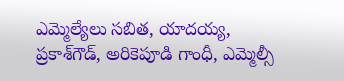ఎమ్మెల్యేలు సబిత, యాదయ్య, ప్రకాశ్‌గౌడ్, అరికెపూడి గాంధీ, ఎమ్మెల్సీ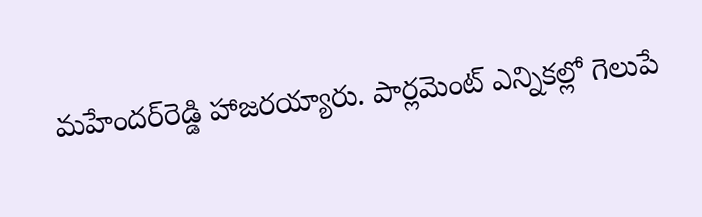మహేందర్‌రెడ్డి హాజరయ్యారు. పార్లమెంట్ ఎన్నికల్లో గెలుపే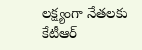లక్ష్యంగా నేతలకు కేటీఆర్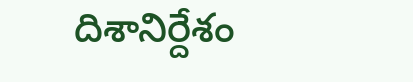దిశానిర్దేశం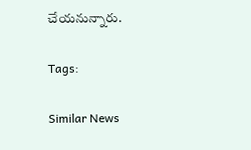చేయనున్నారు.

Tags:

Similar News